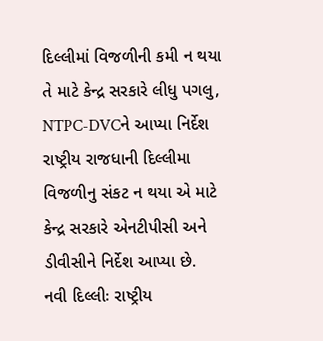દિલ્લીમાં વિજળીની કમી ન થયા તે માટે કેન્દ્ર સરકારે લીધુ પગલુ, NTPC-DVCને આપ્યા નિર્દેશ
રાષ્ટ્રીય રાજધાની દિલ્લીમા વિજળીનુ સંકટ ન થયા એ માટે કેન્દ્ર સરકારે એનટીપીસી અને ડીવીસીને નિર્દેશ આપ્યા છે.
નવી દિલ્લીઃ રાષ્ટ્રીય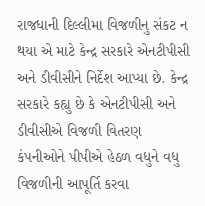રાજધાની દિલ્લીમા વિજળીનુ સંકટ ન થયા એ માટે કેન્દ્ર સરકારે એનટીપીસી અને ડીવીસીને નિર્દેશ આપ્યા છે. કેન્દ્ર સરકારે કહ્યુ છે કે એનટીપીસી અને ડીવીસીએ વિજળી વિતરણ કંપનીઓને પીપીએ હેઠળ વધુને વધુ વિજળીની આપૂર્તિ કરવા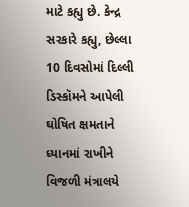માટે કહ્યુ છે. કેન્દ્ર સરકારે કહ્યુ, છેલ્લા 10 દિવસોમાં દિલ્લી ડિસ્કૉમને આપેલી ઘોષિત ક્ષમતાને ધ્યાનમાં રાખીને વિજળી મંત્રાલયે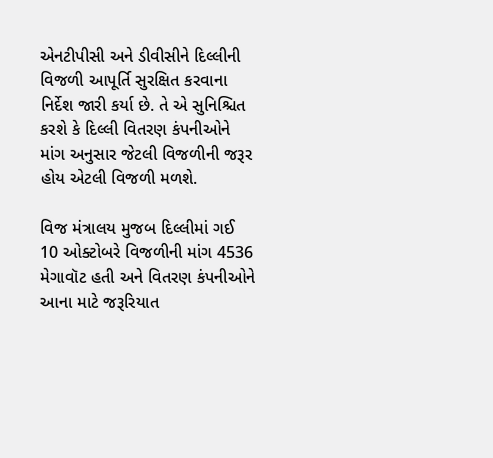એનટીપીસી અને ડીવીસીને દિલ્લીની વિજળી આપૂર્તિ સુરક્ષિત કરવાના નિર્દેશ જારી કર્યા છે. તે એ સુનિશ્ચિત કરશે કે દિલ્લી વિતરણ કંપનીઓને માંગ અનુસાર જેટલી વિજળીની જરૂર હોય એટલી વિજળી મળશે.

વિજ મંત્રાલય મુજબ દિલ્લીમાં ગઈ 10 ઓક્ટોબરે વિજળીની માંગ 4536 મેગાવૉટ હતી અને વિતરણ કંપનીઓને આના માટે જરૂરિયાત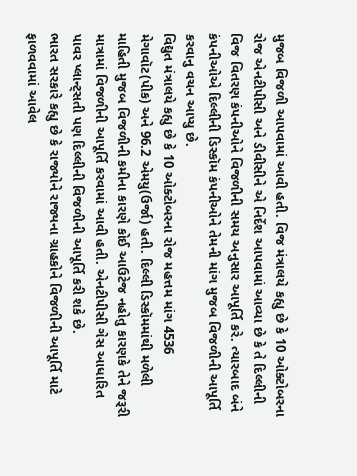મુજબ વિજળી આપવામાં આવી હતી. વિજ મંત્રાલયે કહ્યુ છે કે 10 ઓક્ટોબરના રોજ એનટીપીસી અને ડીવીસીને એ નિર્દેશ આપવામાં આવ્યા છે કે તે દિલ્લીની વિજ વિતરણ કંપનીઓને વિજળીની સમય અનુસાર આપૂર્તિ કરે. ત્યારબાદ બંને કંપનીઓએ દિલ્લીની ડિસ્કૉમ કંપનીઓને તેમની માંગ મુજબ વિજળીની આપૂર્તિ કરવાનુ વચન આપ્યુ છે.
વિદ્યુત મંત્રાલયે કહ્યુ છે કે 10 ઓક્ટોબરના રોજ મહત્તમ માંગ 4536 મેગાવૉટ(પીક) અને 96.2 એમયુ(ઉર્જા) હતી. દિલ્લી ડિસ્કૉમમાંથી મળેલી માહિતી મુજબ વિજળીની કમીના કારણે કોઈ આઉટેજ નહોતુ કારણકે તેને જરૂરી માત્રામાં વિજળીની આપૂર્તિ કરવામાં આવી હતી. એનટીપીસી ગેસ આધારિત પાવર પ્લાન્ટ્સતી પણ દિલ્લીની વિજળીની આપૂર્તિ કરી શકે છે.
ભારત સરકારે કહ્યુ છે કે રાજ્યોને રાજ્યના ગ્રાહકોને વિજળીની આપૂર્તિ માટે ફાળવવામાં આવેલ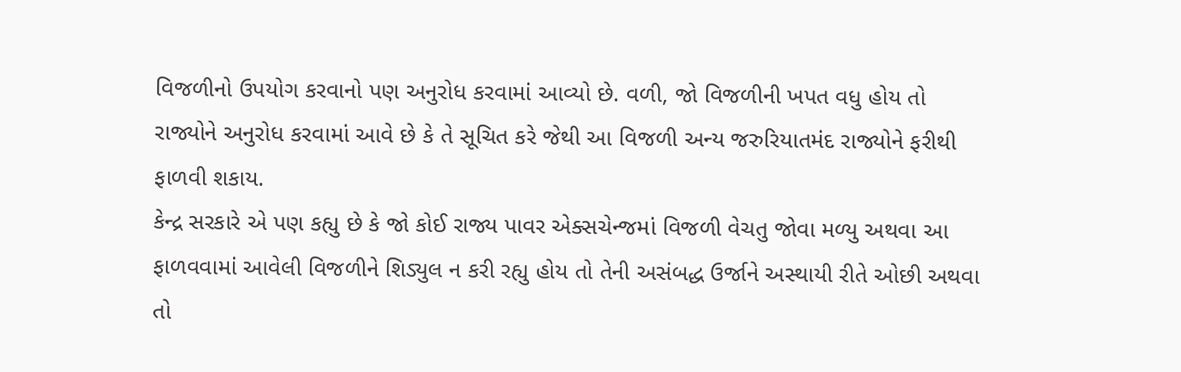વિજળીનો ઉપયોગ કરવાનો પણ અનુરોધ કરવામાં આવ્યો છે. વળી, જો વિજળીની ખપત વધુ હોય તો રાજ્યોને અનુરોધ કરવામાં આવે છે કે તે સૂચિત કરે જેથી આ વિજળી અન્ય જરુરિયાતમંદ રાજ્યોને ફરીથી ફાળવી શકાય.
કેન્દ્ર સરકારે એ પણ કહ્યુ છે કે જો કોઈ રાજ્ય પાવર એક્સચેન્જમાં વિજળી વેચતુ જોવા મળ્યુ અથવા આ ફાળવવામાં આવેલી વિજળીને શિડ્યુલ ન કરી રહ્યુ હોય તો તેની અસંબદ્ધ ઉર્જાને અસ્થાયી રીતે ઓછી અથવા તો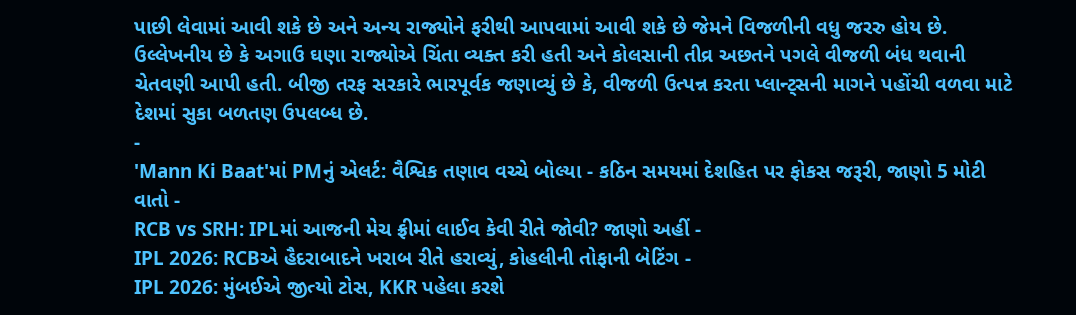પાછી લેવામાં આવી શકે છે અને અન્ય રાજ્યોને ફરીથી આપવામાં આવી શકે છે જેમને વિજળીની વધુ જરરુ હોય છે.
ઉલ્લેખનીય છે કે અગાઉ ઘણા રાજ્યોએ ચિંતા વ્યક્ત કરી હતી અને કોલસાની તીવ્ર અછતને પગલે વીજળી બંધ થવાની ચેતવણી આપી હતી. બીજી તરફ સરકારે ભારપૂર્વક જણાવ્યું છે કે, વીજળી ઉત્પન્ન કરતા પ્લાન્ટ્સની માગને પહોંચી વળવા માટે દેશમાં સુકા બળતણ ઉપલબ્ધ છે.
-
'Mann Ki Baat'માં PMનું એલર્ટ: વૈશ્વિક તણાવ વચ્ચે બોલ્યા - કઠિન સમયમાં દેશહિત પર ફોકસ જરૂરી, જાણો 5 મોટી વાતો -
RCB vs SRH: IPLમાં આજની મેચ ફ્રીમાં લાઈવ કેવી રીતે જોવી? જાણો અહીં -
IPL 2026: RCBએ હૈદરાબાદને ખરાબ રીતે હરાવ્યું, કોહલીની તોફાની બેટિંગ -
IPL 2026: મુંબઈએ જીત્યો ટોસ, KKR પહેલા કરશે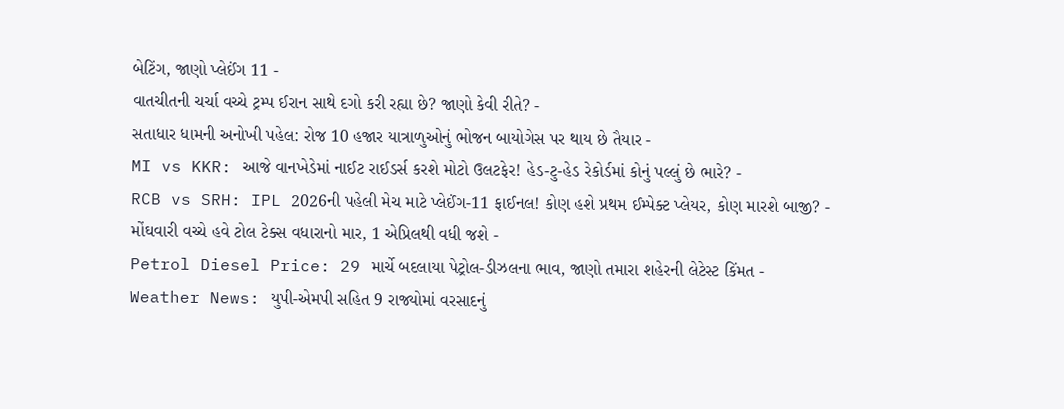બેટિંગ, જાણો પ્લેઈંગ 11 -
વાતચીતની ચર્ચા વચ્ચે ટ્રમ્પ ઈરાન સાથે દગો કરી રહ્યા છે? જાણો કેવી રીતે? -
સતાધાર ધામની અનોખી પહેલ: રોજ 10 હજાર યાત્રાળુઓનું ભોજન બાયોગેસ પર થાય છે તૈયાર -
MI vs KKR: આજે વાનખેડેમાં નાઈટ રાઈડર્સ કરશે મોટો ઉલટફેર! હેડ-ટુ-હેડ રેકોર્ડમાં કોનું પલ્લું છે ભારે? -
RCB vs SRH: IPL 2026ની પહેલી મેચ માટે પ્લેઈંગ-11 ફાઈનલ! કોણ હશે પ્રથમ ઈમ્પેક્ટ પ્લેયર, કોણ મારશે બાજી? -
મોંઘવારી વચ્ચે હવે ટોલ ટેક્સ વધારાનો માર, 1 એપ્રિલથી વધી જશે -
Petrol Diesel Price: 29 માર્ચે બદલાયા પેટ્રોલ-ડીઝલના ભાવ, જાણો તમારા શહેરની લેટેસ્ટ કિંમત -
Weather News: યુપી-એમપી સહિત 9 રાજ્યોમાં વરસાદનું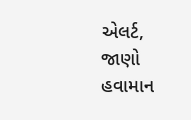એલર્ટ, જાણો હવામાન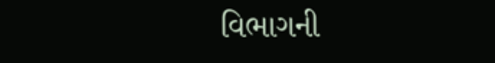વિભાગની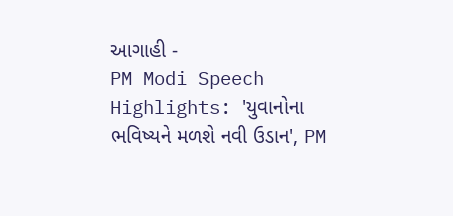આગાહી -
PM Modi Speech Highlights: 'યુવાનોના ભવિષ્યને મળશે નવી ઉડાન', PM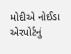મોદીએ નોઈડા એરપોર્ટનું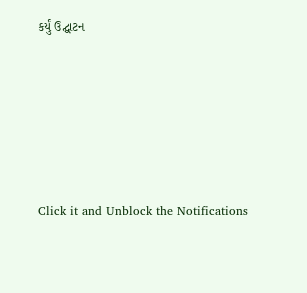કર્યું ઉદ્ઘાટન






Click it and Unblock the Notifications